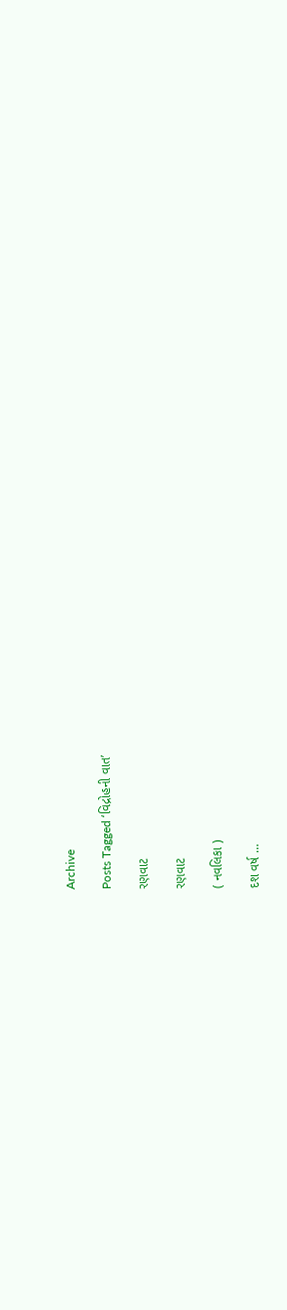Archive

Posts Tagged ‘વિદ્રોહની વાત’

રણવાટ

રણવાટ

( નવલિકા )

દશ વર્ષ …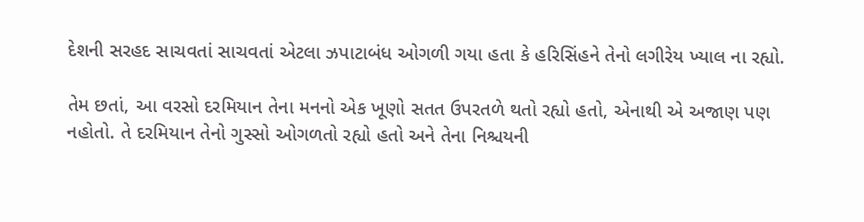દેશની સરહદ સાચવતાં સાચવતાં એટલા ઝપાટાબંધ ઓગળી ગયા હતા કે હરિસિંહને તેનો લગીરેય ખ્યાલ ના રહ્યો.

તેમ છતાં, આ વરસો દરમિયાન તેના મનનો એક ખૂણો સતત ઉપરતળે થતો રહ્યો હતો, એનાથી એ અજાણ પણ નહોતો. તે દરમિયાન તેનો ગુસ્સો ઓગળતો રહ્યો હતો અને તેના નિશ્ચયની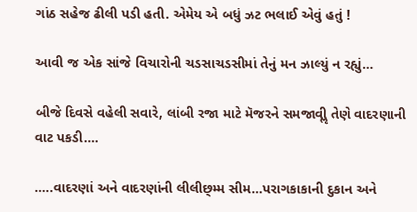ગાંઠ સહેજ ઢીલી પડી હતી. એમેય એ બધું ઝટ ભલાઈ એવું હતું !

આવી જ એક સાંજે વિચારોની ચડસાચડસીમાં તેનું મન ઝાલ્યું ન રહ્યું…

બીજે દિવસે વહેલી સવારે, લાંબી રજા માટે મૅજરને સમજાવીૢ તેણે વાદરણાની વાટ પકડી….

…..વાદરણાં અને વાદરણાંની લીલીછ્મ્મ સીમ…પરાગકાકાની દુકાન અને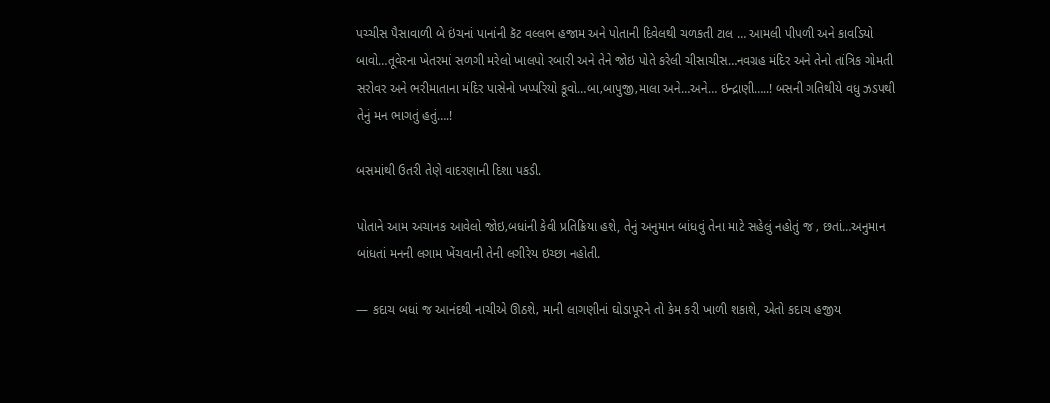પચ્ચીસ પૈસાવાળી બે ઇંચનાં પાનાંની કૅટ વલ્લભ હજામ અને પોતાની દિવેલથી ચળકતી ટાલ … આમલી પીપળી અને કાવડિયો બાવો…તૂવેરના ખેતરમાં સળગી મરેલો ખાલપો રબારી અને તેને જોઇ પોતે કરેલી ચીસાચીસ…નવગ્રહ મંદિર અને તેનો તાંત્રિક ગોમતી સરોવર અને ભરીમાતાના મંદિર પાસેનો ખપ્પરિયો કૂવો…બા‚બાપુજી‚માલા અને…અને… ઇન્દ્રાણી…..! બસની ગતિથીયે વધુ ઝડપથી તેનું મન ભાગતું હતું….!

બસમાંથી ઉતરી તેણે વાદરણાની દિશા પકડી.

પોતાને આમ અચાનક આવેલો જોઇ‚બધાંની કેવી પ્રતિક્રિયા હશે, તેનું અનુમાન બાંધવું તેના માટે સહેલું નહોતું જ ‚ છતાં…અનુમાન બાંધતાં મનની લગામ ખેંચવાની તેની લગીરેય ઇચ્છા નહોતી.

— કદાચ બધાં જ આનંદથી નાચીએ ઊઠશે‚ માની લાગણીનાં ઘોડાપૂરને તો કેમ કરી ખાળી શકાશે, એતો કદાચ હજીય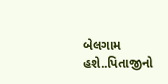બેલગામ હશે..પિતાજીનો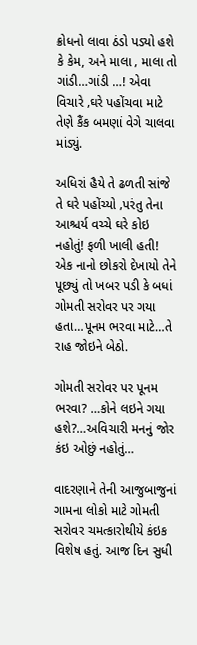ક્રોધનો લાવા ઠંડો પડ્યો હશે કે કેમ, અને માલા ‚ માલા તો ગાંડી…ગાંડી …! એવા વિચારે ‚ઘરે પહોંચવા માટે તેણે કૈંક બમણાં વેગે ચાલવા માંડ્યું.

અધિરાં હૈયે તે ઢળતી સાંજે તે ઘરે પહોંચ્યો ‚પરંતુ તેના આશ્ચર્ય વચ્ચે ઘરે કોઇ નહોતું! ફળી ખાલી હતી! એક નાનો છોકરો દેખાયો તેને પૂછ્યું તો ખબર પડી કે બધાં ગોમતી સરોવર પર ગયા હતા…પૂનમ ભરવા માટે…તે રાહ જોઇને બેઠો.

ગોમતી સરોવર પર પૂનમ ભરવા? …કોને લઇને ગયા હશે?…અવિચારી મનનું જોર કંઇ ઓછું નહોતું…

વાદરણાને તેની આજુબાજુનાં ગામના લોકો માટે ગોમતી સરોવર ચમત્કારોથીયે કંઇક વિશેષ હતું. આજ દિન સુધી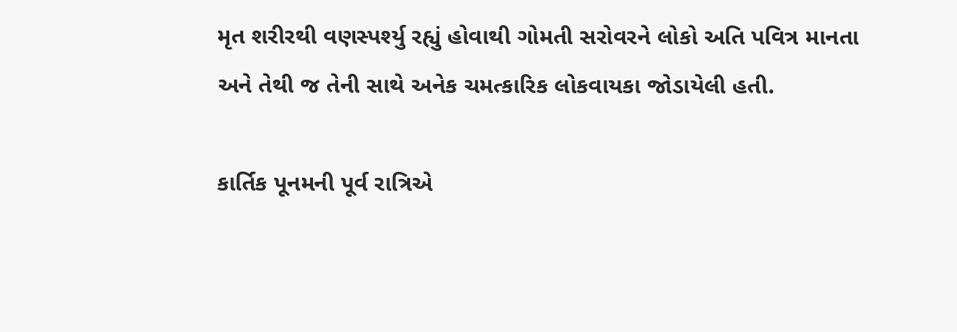મૃત શરીરથી વણસ્પર્શ્યુ રહ્યું હોવાથી ગોમતી સરોવરને લોકો અતિ પવિત્ર માનતા અને તેથી જ તેની સાથે અનેક ચમત્કારિક લોકવાયકા જોડાયેલી હતી.

કાર્તિક પૂનમની પૂર્વ રાત્રિએ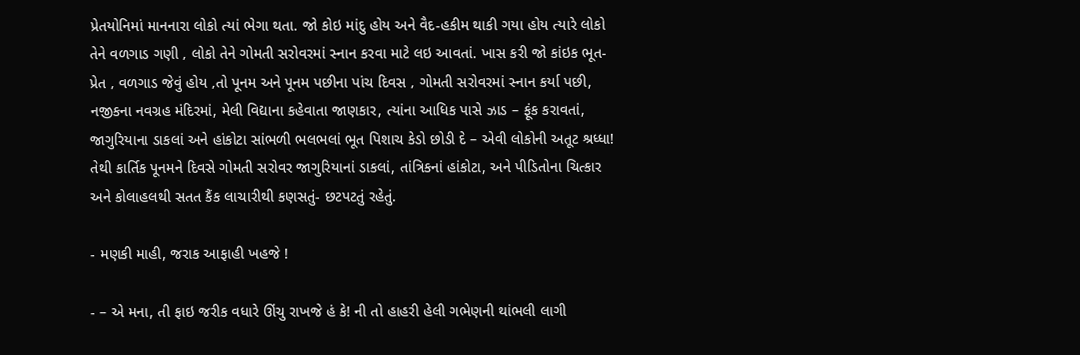પ્રેતયોનિમાં માનનારા લોકો ત્યાં ભેગા થતા. જો કોઇ માંદુ હોય અને વૈદ-હકીમ થાકી ગયા હોય ત્યારે લોકો તેને વળગાડ ગણી ‚ લોકો તેને ગોમતી સરોવરમાં સ્નાન કરવા માટે લઇ આવતાં. ખાસ કરી જો કાંઇક ભૂત-પ્રેત ‚ વળગાડ જેવું હોય ‚તો પૂનમ અને પૂનમ પછીના પાંચ દિવસ ‚ ગોમતી સરોવરમાં સ્નાન કર્યા પછી, નજીકના નવગ્રહ મંદિરમાં, મેલી વિદ્યાના કહેવાતા જાણકાર, ત્યાંના આધિક પાસે ઝાડ – ફૂંક કરાવતાં, જાગુરિયાના ડાકલાં અને હાંકોટા સાંભળી ભલભલાં ભૂત પિશાચ કેડો છોડી દે – એવી લોકોની અતૂટ શ્રધ્ધા! તેથી કાર્તિક પૂનમને દિવસે ગોમતી સરોવર જાગુરિયાનાં ડાકલાં, તાંત્રિકનાં હાંકોટા, અને પીડિતોના ચિત્કાર અને કોલાહલથી સતત કૈંક લાચારીથી કણસતું- છટપટતું રહેતું.

- મણકી માહી, જરાક આફાહી ખહજે !

- – એ મના, તી ફાઇ જરીક વધારે ઊંચુ રાખજે હં કે! ની તો હાહરી હેલી ગભેણની થાંભલી લાગી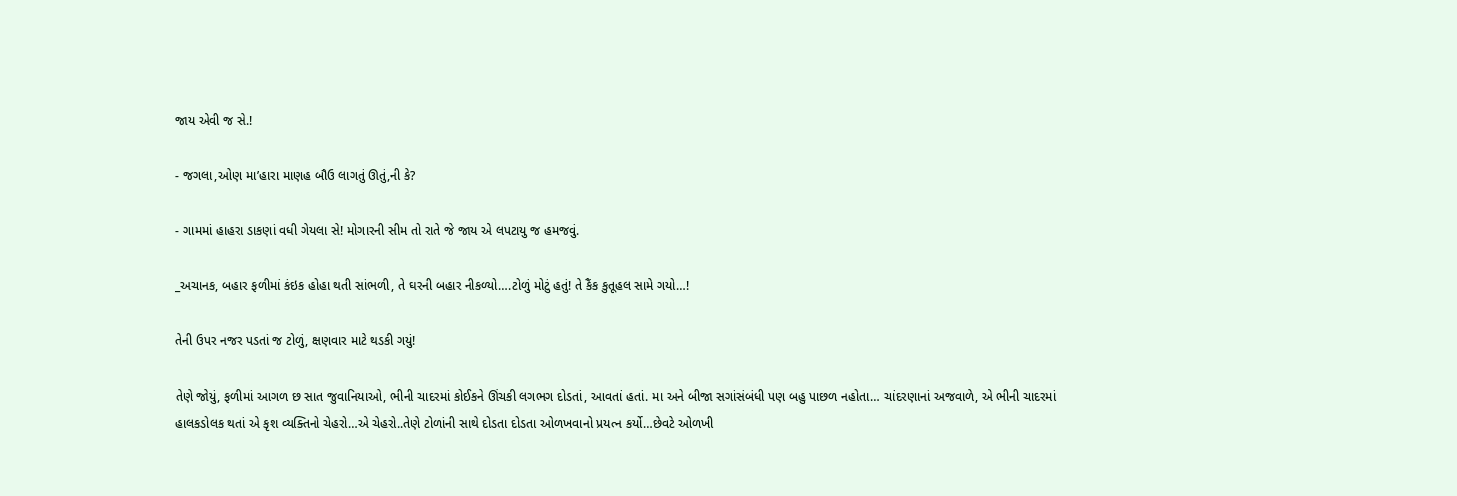જાય એવી જ સે.!

- જગલા,ઓણ મા’હારા માણહ બૌઉ લાગતું ઊતું,ની કે?

- ગામમાં હાહરા ડાકણાં વધી ગેયલા સે! મોગારની સીમ તો રાતે જે જાય એ લપટાયુ જ હમજવું.

_અચાનક, બહાર ફળીમાં કંઇક હોહા થતી સાંભળી, તે ઘરની બહાર નીકળ્યો….ટોળું મોટું હતું! તે કૈંક કુતૂહલ સામે ગયો…!

તેની ઉપર નજર પડતાં જ ટોળું, ક્ષણવાર માટે થડકી ગયું!

તેણે જોયું, ફળીમાં આગળ છ સાત જુવાનિયાઓ, ભીની ચાદરમાં કોઈકને ઊંચકી લગભગ દોડતાં, આવતાં હતાં. મા અને બીજા સગાંસંબંધી પણ બહુ પાછળ નહોતા… ચાંદરણાનાં અજવાળે, એ ભીની ચાદરમાં હાલકડોલક થતાં એ કૃશ વ્યક્તિનો ચેહરો…એ ચેહરો..તેણે ટોળાંની સાથે દોડતા દોડતા ઓળખવાનો પ્રયત્ન કર્યો…છેવટે ઓળખી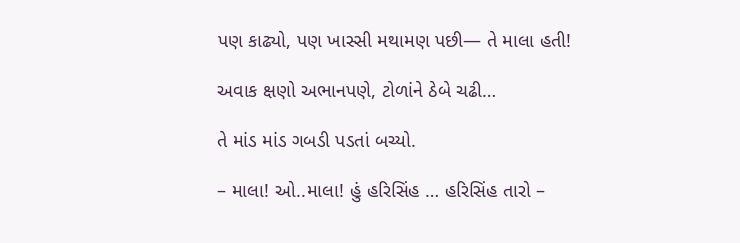પણ કાઢ્યો, પણ ખાસ્સી મથામણ પછી— તે માલા હતી!

અવાક ક્ષણો અભાનપણે, ટોળાંને ઠેબે ચઢી…

તે માંડ માંડ ગબડી પડતાં બચ્યો.

– માલા! ઓ..માલા! હું હરિસિંહ … હરિસિંહ તારો –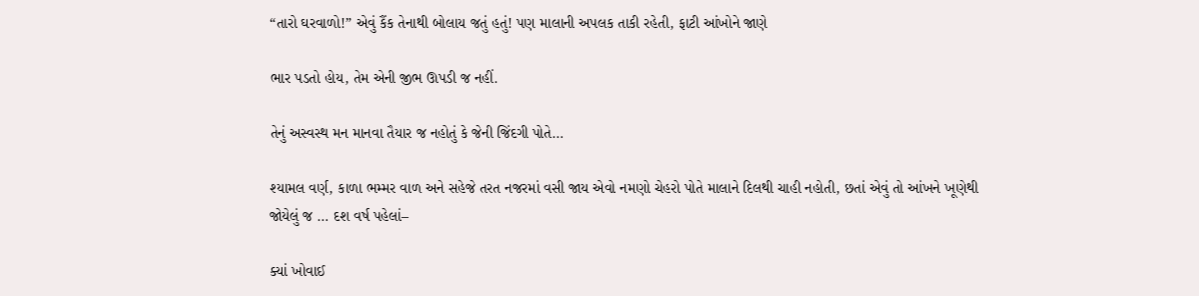“તારો ઘરવાળો!” એવું કૈંક તેનાથી બોલાય જતું હતું! પણ માલાની અપલક તાકી રહેતી, ફાટી આંખોને જાણે

ભાર પડતો હોય, તેમ એની જીભ ઊપડી જ નહીં.

તેનું અસ્વસ્થ મન માનવા તૈયાર જ નહોતું કે જેની જિંદગી પોતે…

શ્યામલ વર્ણ, કાળા ભમ્મર વાળ અને સહેજે તરત નજરમાં વસી જાય એવો નમણો ચેહરો પોતે માલાને દિલથી ચાહી નહોતી, છતાં એવું તો આંખને ખૂણેથી જોયેલું જ … દશ વર્ષ પહેલાં–

ક્યાં ખોવાઈ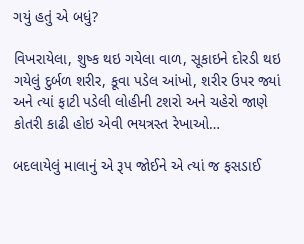ગયું હતું એ બધું?

વિખરાયેલા, શુષ્ક થઇ ગયેલા વાળ, સૂકાઇને દોરડી થઇ ગયેલું દુર્બળ શરીર, કૂવા પડેલ આંખો, શરીર ઉપર જ્યાં અને ત્યાં ફાટી પડેલી લોહીની ટશરો અને ચહેરો જાણે કોતરી કાઢી હોઇ એવી ભયત્રસ્ત રેખાઓ…

બદલાયેલું માલાનું એ રૂપ જોઈને એ ત્યાં જ ફસડાઈ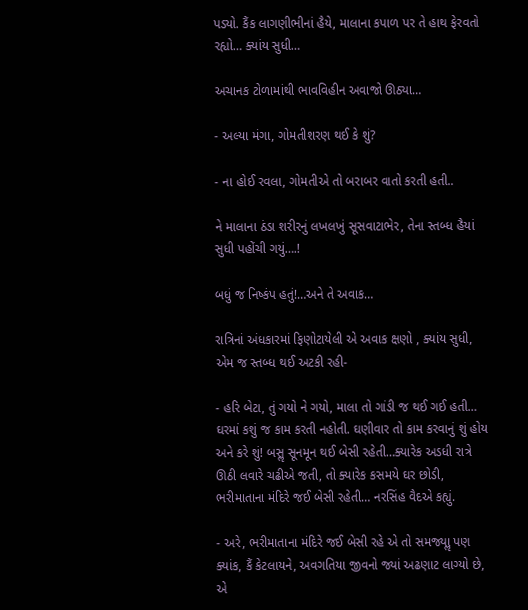પડ્યો. કૈંક લાગણીભીનાં હૈયે, માલાના કપાળ પર તે હાથ ફેરવતો રહ્યો… ક્યાંય સુધી…

અચાનક ટોળામાંથી ભાવવિહીન અવાજો ઊઠ્યા…

- અલ્યા મંગા, ગોમતીશરણ થઈ કે શું?

- ના હોઈ રવલા, ગોમતીએ તો બરાબર વાતો કરતી હતી..

ને માલાના ઠંડા શરીરનું લખલખું સૂસવાટાભેર, તેના સ્તબ્ધ હૈયાં સુધી પહોંચી ગયું….!

બધું જ નિષ્કંપ હતું!…અને તે અવાક…

રાત્રિનાં અંધકારમાં ફિણોટાયેલી એ અવાક ક્ષણો , ક્યાંય સુધી, એમ જ સ્તબ્ધ થઈ અટકી રહી-

- હરિ બેટા, તું ગયો ને ગયો, માલા તો ગાંડી જ થઈ ગઈ હતી… ઘરમાં કશું જ કામ કરતી નહોતી. ઘણીવાર તો કામ કરવાનું શું હોય અને કરે શું! બસૢ સૂનમૂન થઈ બેસી રહેતી…ક્યારેક અડધી રાત્રે ઊઠી લવારે ચઢીએ જતી, તો ક્યારેક કસમયે ઘર છોડી, ભરીમાતાના મંદિરે જઈ બેસી રહેતી… નરસિંહ વૈદએ કહ્યું.

- અરે, ભરીમાતાના મંદિરે જઈ બેસી રહે એ તો સમજ્યાૢ પણ ક્યાંક, કૈં કેટલાયને, અવગતિયા જીવનો જ્યાં અઢણાટ લાગ્યો છે, એ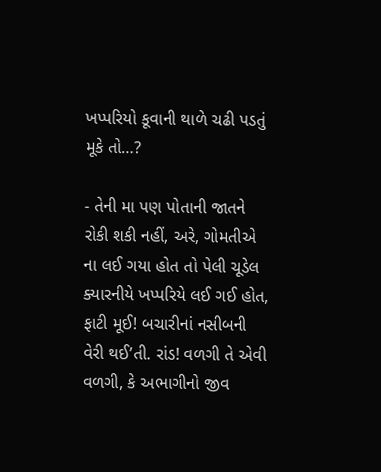ખપ્પરિયો કૂવાની થાળે ચઢી પડતું મૂકે તો…?

- તેની મા પણ પોતાની જાતને રોકી શકી નહીં, અરે, ગોમતીએ ના લઈ ગયા હોત તો પેલી ચૂડેલ ક્યારનીયે ખપ્પરિયે લઈ ગઈ હોત, ફાટી મૂઈ! બચારીનાં નસીબની વેરી થઈ’તી. રાંડ! વળગી તે એવી વળગી, કે અભાગીનો જીવ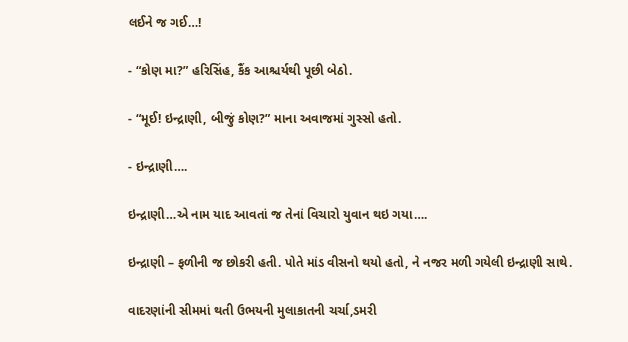લઈને જ ગઈ…!

- “કોણ મા?” હરિસિંહ, કૈંક આશ્ચર્યથી પૂછી બેઠો.

- “મૂઈ! ઇન્દ્રાણી, બીજું કોણ?” માના અવાજમાં ગુસ્સો હતો.

- ઇન્દ્રાણી….

ઇન્દ્રાણી…એ નામ યાદ આવતાં જ તેનાં વિચારો યુવાન થઇ ગયા….

ઇન્દ્રાણી – ફળીની જ છોકરી હતી. પોતે માંડ વીસનો થયો હતો, ને નજર મળી ગયેલી ઇન્દ્રાણી સાથે.

વાદરણાંની સીમમાં થતી ઉભયની મુલાકાતની ચર્ચા,ડમરી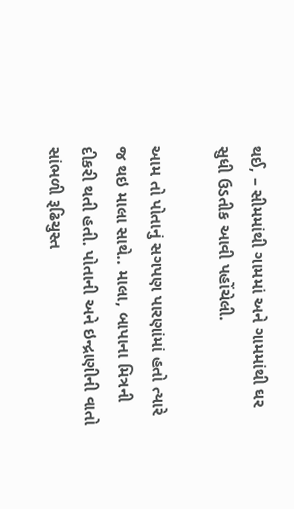થઈ, – સીમમાંથી ગામમાં અને ગામમાંથી ઘર સુધી ઉડતીક આવી પહોંચેલી.

આમ તો પોતાનું સગપણ પારણાંમાં હતો ત્યારે જ થઇ માલા સાથે.. માલા, બાપાના મિત્રની દીકરી થતી હતી. પોતાની અને ઇન્દ્રાણીની વાતો સાંભળી રૂઢિચુસ્ત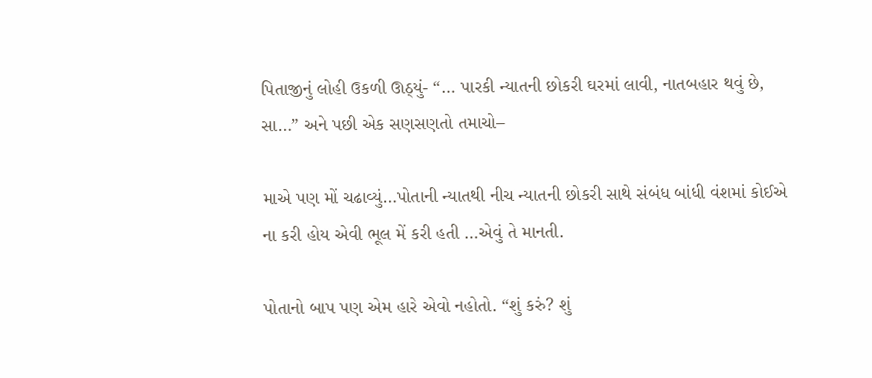પિતાજીનું લોહી ઉકળી ઊઠ્યું- “… પારકી ન્યાતની છોકરી ઘરમાં લાવી, નાતબહાર થવું છે, સા…” અને પછી એક સણસણતો તમાચો–

માએ પણ મોં ચઢાવ્યું…પોતાની ન્યાતથી નીચ ન્યાતની છોકરી સાથે સંબંધ બાંધી વંશમાં કોઈએ ના કરી હોય એવી ભૂલ મેં કરી હતી …એવું તે માનતી.

પોતાનો બાપ પણ એમ હારે એવો નહોતો. “શું કરું? શું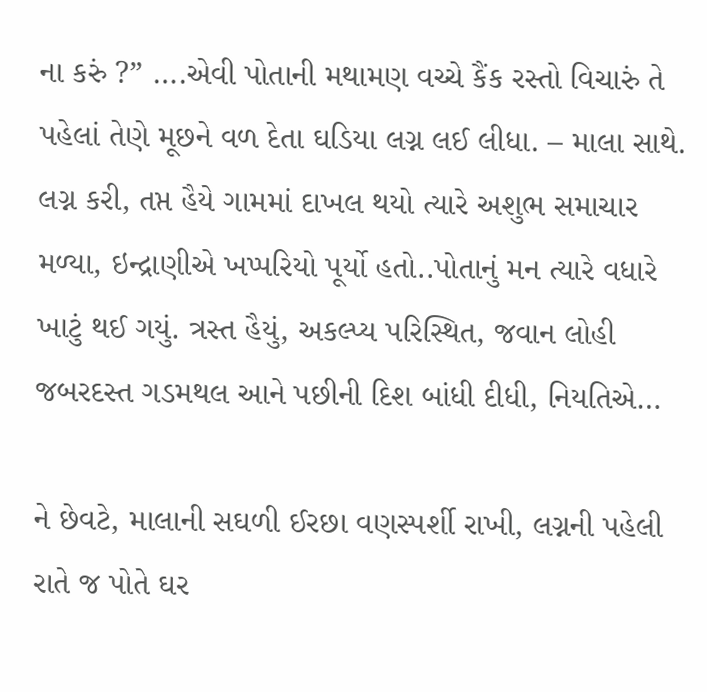ના કરું ?” ….એવી પોતાની મથામણ વચ્ચે કૈંક રસ્તો વિચારું તે પહેલાં તેણે મૂછને વળ દેતા ઘડિયા લગ્ન લઈ લીધા. – માલા સાથે. લગ્ન કરી, તપ્ત હૈયે ગામમાં દાખલ થયો ત્યારે અશુભ સમાચાર મળ્યા, ઇન્દ્રાણીએ ખપ્પરિયો પૂર્યો હતો..પોતાનું મન ત્યારે વધારે ખાટું થઈ ગયું. ત્રસ્ત હૈયું, અકલ્પ્ય પરિસ્થિત, જવાન લોહી જબરદસ્ત ગડમથલ આને પછીની દિશ બાંધી દીધી, નિયતિએ…

ને છેવટે, માલાની સઘળી ઈરછા વણસ્પર્શી રાખી, લગ્નની પહેલી રાતે જ પોતે ઘર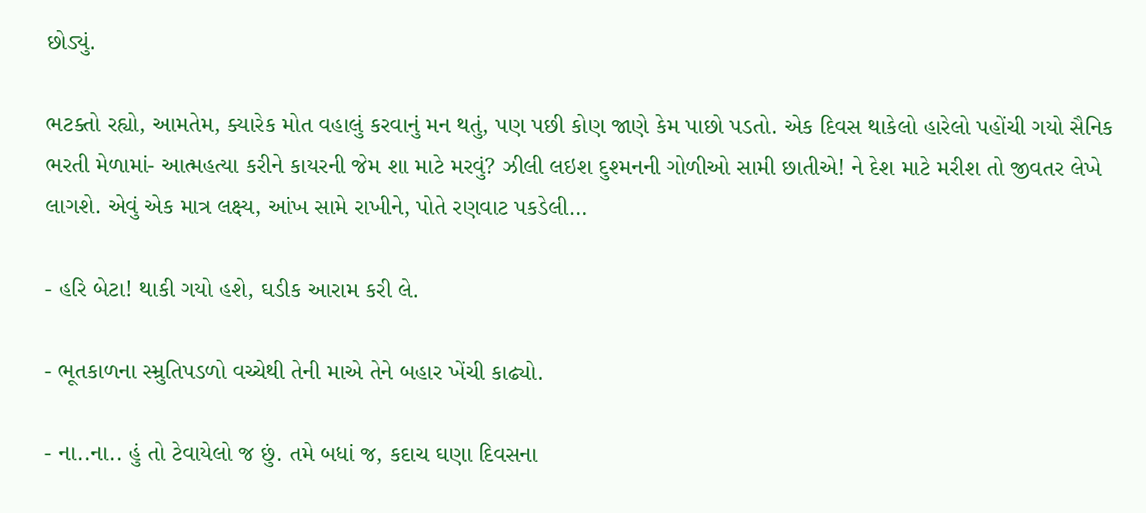છોડ્યું.

ભટક્તો રહ્યો, આમતેમ, ક્યારેક મોત વહાલું કરવાનું મન થતું, પણ પછી કોણ જાણે કેમ પાછો પડતો. એક દિવસ થાકેલો હારેલો પહોંચી ગયો સૈનિક ભરતી મેળામાં- આત્મહત્યા કરીને કાયરની જેમ શા માટે મરવું? ઝીલી લઇશ દુશ્મનની ગોળીઓ સામી છાતીએ! ને દેશ માટે મરીશ તો જીવતર લેખે લાગશે. એવું એક માત્ર લક્ષ્ય, આંખ સામે રાખીને, પોતે રણવાટ પકડેલી…

- હરિ બેટા! થાકી ગયો હશે, ઘડીક આરામ કરી લે.

- ભૂતકાળના સ્મ્રુતિપડળો વચ્ચેથી તેની માએ તેને બહાર ખેંચી કાઢ્યો.

- ના..ના.. હું તો ટેવાયેલો જ છું. તમે બધાં જ, કદાચ ઘણા દિવસના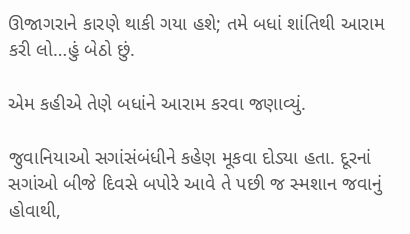ઊજાગરાને કારણે થાકી ગયા હશે; તમે બધાં શાંતિથી આરામ કરી લો…હું બેઠો છું.

એમ કહીએ તેણે બધાંને આરામ કરવા જણાવ્યું.

જુવાનિયાઓ સગાંસંબંધીને કહેણ મૂકવા દોડ્યા હતા. દૂરનાં સગાંઓ બીજે દિવસે બપોરે આવે તે પછી જ સ્મશાન જવાનું હોવાથી,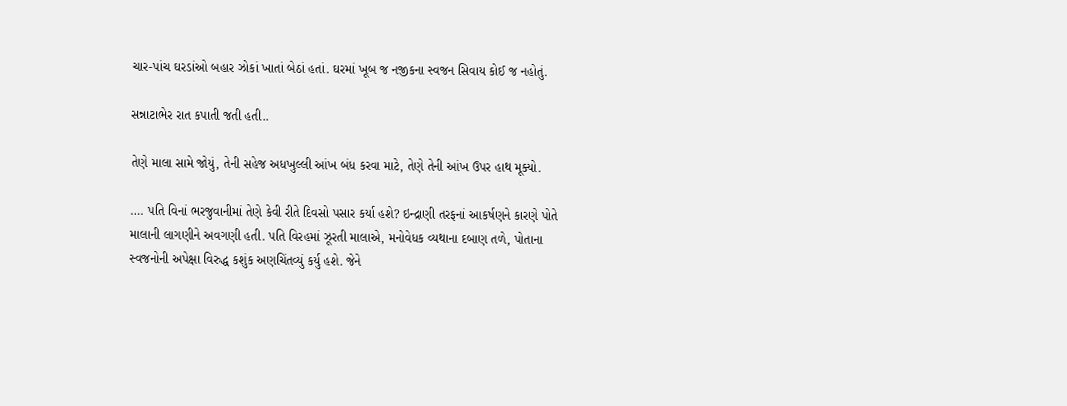ચાર-પાંચ ઘરડાંઓ બહાર ઝોકાં ખાતાં બેઠાં હતાં. ઘરમાં ખૂબ જ નજીકના સ્વજન સિવાય કોઈ જ નહોતું.

સન્નાટાભેર રાત કપાતી જતી હતી..

તેણે માલા સામે જોયું, તેની સહેજ અધખુલ્લી આંખ બંધ કરવા માટે, તેણે તેની આંખ ઉપર હાથ મૂક્યો.

…. પતિ વિનાં ભરજુવાનીમાં તેણે કેવી રીતે દિવસો પસાર કર્યા હશે? ઇન્દ્રાણી તરફનાં આકર્ષણને કારણે પોતે માલાની લાગણીને અવગણી હતી. પતિ વિરહમાં ઝૂરતી માલાએ, મનોવેધક વ્યથાના દબાણ તળે, પોતાના સ્વજનોની અપેક્ષા વિરુદ્ધ કશુંક અણચિંતવ્યું કર્યુ હશે. જેને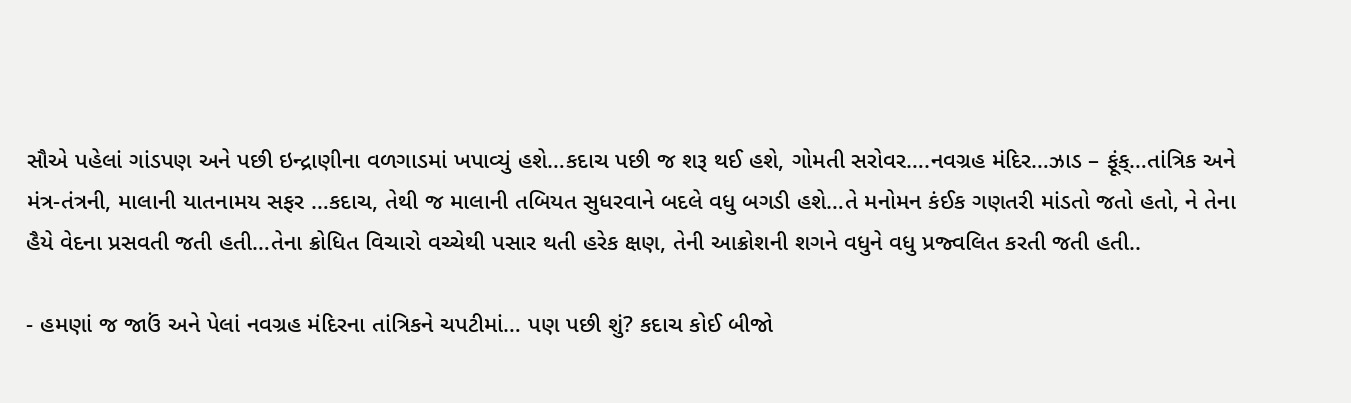સૌએ પહેલાં ગાંડપણ અને પછી ઇન્દ્રાણીના વળગાડમાં ખપાવ્યું હશે…કદાચ પછી જ શરૂ થઈ હશે, ગોમતી સરોવર….નવગ્રહ મંદિર…ઝાડ – ફૂંક્…તાંત્રિક અને મંત્ર-તંત્રની, માલાની યાતનામય સફર …કદાચ, તેથી જ માલાની તબિયત સુધરવાને બદલે વધુ બગડી હશે…તે મનોમન કંઈક ગણતરી માંડતો જતો હતો, ને તેના હૈયે વેદના પ્રસવતી જતી હતી…તેના ક્રોધિત વિચારો વચ્ચેથી પસાર થતી હરેક ક્ષણ, તેની આક્રોશની શગને વધુને વધુ પ્રજ્વલિત કરતી જતી હતી..

- હમણાં જ જાઉં અને પેલાં નવગ્રહ મંદિરના તાંત્રિકને ચપટીમાં… પણ પછી શું? કદાચ કોઈ બીજો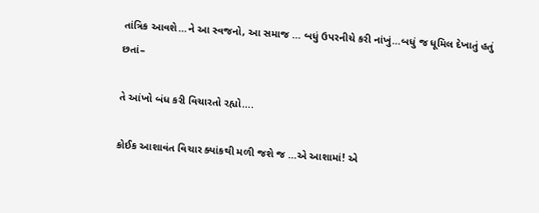તાંત્રિક આવશે…ને આ સ્વજનો, આ સમાજ … બધું ઉપરનીચે કરી નાંખું…બધું જ ધૂમિલ દેખાતું હતું છતાં–

તે આંખો બંધ કરી વિચારતો રહ્યો….

કોઈક આશાવંત વિચાર ક્યાંકથી મળી જશે જ …એ આશામાં! એ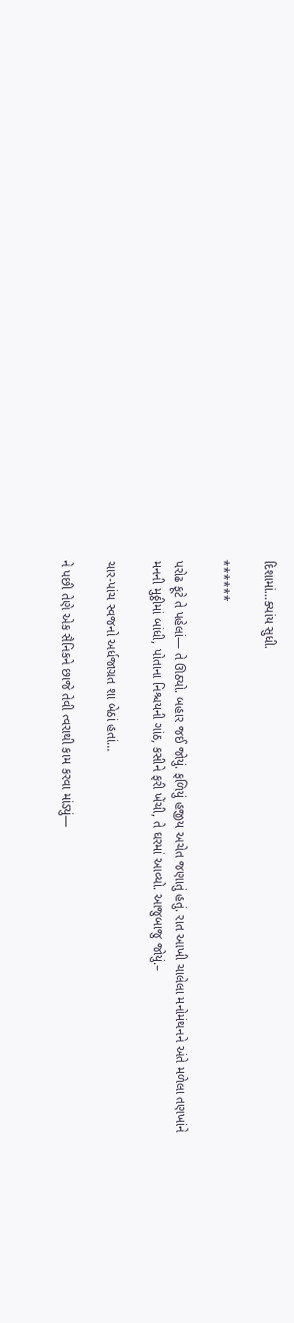દિશામાં…ક્યાંય સુધી.

******

પરોઢ ફૂટે તે પહેલાં— તે ઊઠ્યો. બહાર જઈ જોયું. ફળિયું હજીય અચેત જણાતું હતું. રાત આખી ચાલેલા મનોમંથનને અંતે મળેલા તણખાંને મનની મુઠ્ઠીમાં બાંધી, પોતાના નિશ્ચયની ગાંઠ, કસીને ફરી ખેંચી, તે ઘરમાં આવ્યો. આજુબાજુ જોયું.–

ચાર-પાંચ સ્વજનો અર્ધજાગ્રત શા બેઠાં હતાં…

ને પછી તેણે એક સૈનિકને છાજે તેવી ત્વરાથી કામ કરવા માંડ્યું—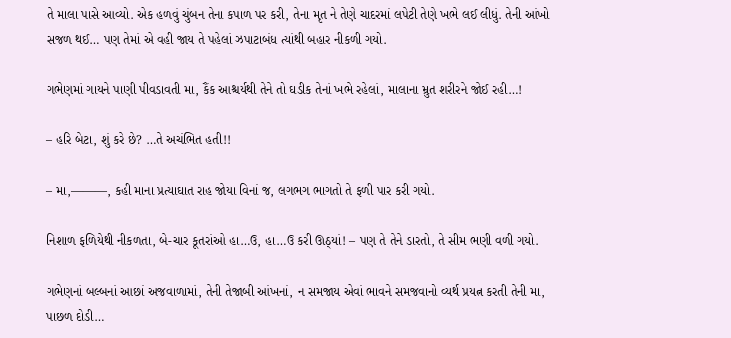તે માલા પાસે આવ્યો. એક હળવું ચુંબન તેના કપાળ પર કરી, તેના મૃત ને તેણે ચાદરમાં લપેટી તેણે ખભે લઈ લીધું. તેની આંખો સજળ થઈ… પણ તેમાં એ વહી જાય તે પહેલાં ઝપાટાબંધ ત્યાંથી બહાર નીકળી ગયો.

ગભેણમાં ગાયને પાણી પીવડાવતી મા, કૈંક આશ્ચર્યથી તેને તો ઘડીક તેનાં ખભે રહેલાં, માલાના મ્રુત શરીરને જોઈ રહી…!

– હરિ બેટા, શું કરે છે? …તે અચંભિત હતી!!

– મા,———, કહી માના પ્રત્યાઘાત રાહ જોયા વિનાં જ, લગભગ ભાગતો તે ફળી પાર કરી ગયો.

નિશાળ ફળિયેથી નીકળતા, બે-ચાર કૂતરાંઓ હા…ઉ, હા…ઉ કરી ઊઠ્યાં! – પણ તે તેને ડારતો, તે સીમ ભણી વળી ગયો.

ગભેણનાં બલ્બનાં આછાં અજવાળામાં, તેની તેજાબી આંખનાં, ન સમજાય એવાં ભાવને સમજવાનો વ્યર્થ પ્રયત્ન કરતી તેની મા, પાછળ દોડી…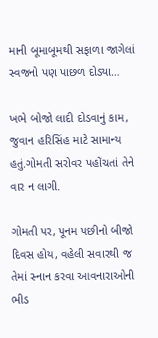માની બૂમાબૂમથી સફાળા જાગેલાં સ્વજનો પણ પાછળ દોડ્યા…

ખભે બોજો લાદી દોડવાનું કામ, જુવાન હરિસિંહ માટે સામાન્ય હતું.ગોમતી સરોવર પહોંચતાં તેને વાર ન લાગી.

ગોમતી પર, પૂનમ પછીનો બીજો દિવસ હોય, વહેલી સવારથી જ તેમાં સ્નાન કરવા આવનારાઓની ભીડ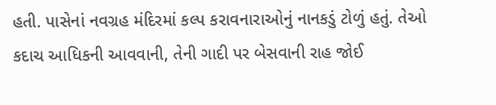હતી. પાસેનાં નવગ્રહ મંદિરમાં કલ્પ કરાવનારાઓનું નાનકડું ટોળું હતું. તેઓ કદાચ આધિકની આવવાની, તેની ગાદી પર બેસવાની રાહ જોઈ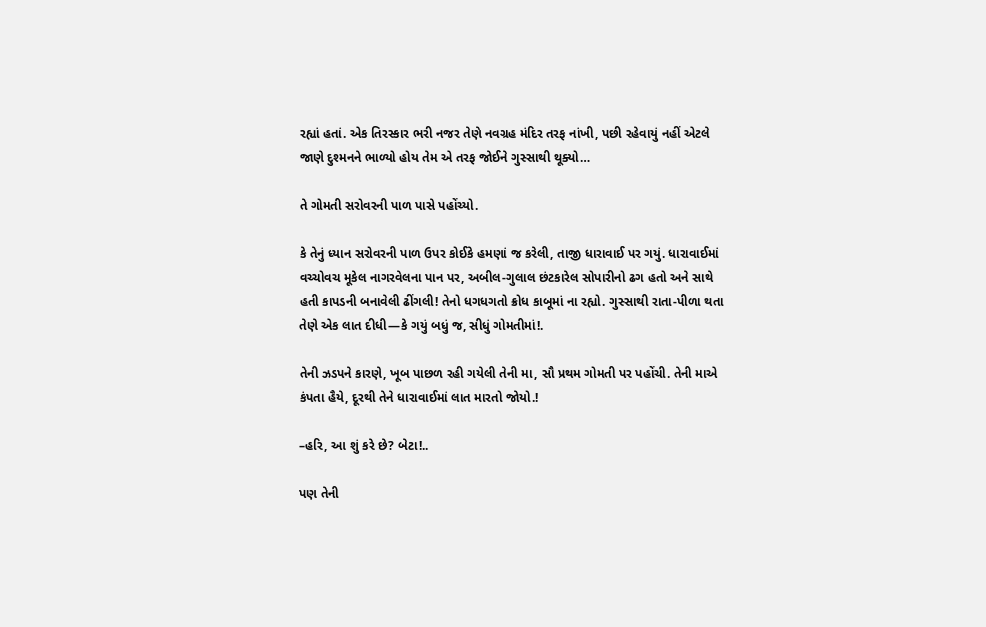રહ્યાં હતાં. એક તિરસ્કાર ભરી નજર તેણે નવગ્રહ મંદિર તરફ નાંખી, પછી રહેવાયું નહીં એટલે જાણે દુશ્મનને ભાળ્યો હોય તેમ એ તરફ જોઈને ગુસ્સાથી થૂક્યો…

તે ગોમતી સરોવરની પાળ પાસે પહોંચ્યો.

કે તેનું ધ્યાન સરોવરની પાળ ઉપર કોઈકે હમણાં જ કરેલી, તાજી ધારાવાઈ પર ગયું. ધારાવાઈમાં વચ્ચોવચ મૂકેલ નાગરવેલના પાન પર, અબીલ-ગુલાલ છંટકારેલ સોપારીનો ઢગ હતો અને સાથે હતી કાપડની બનાવેલી ઢીંગલી! તેનો ધગધગતો ક્રોધ કાબૂમાં ના રહ્યો. ગુસ્સાથી રાતા-પીળા થતા તેણે એક લાત દીધી—કે ગયું બધું જ, સીધું ગોમતીમાં!.

તેની ઝડપને કારણે, ખૂબ પાછળ રહી ગયેલી તેની મા, સૌ પ્રથમ ગોમતી પર પહોંચી. તેની માએ કંપતા હૈયે, દૂરથી તેને ધારાવાઈમાં લાત મારતો જોયો.!

–હરિ, આ શું કરે છે? બેટા!..

પણ તેની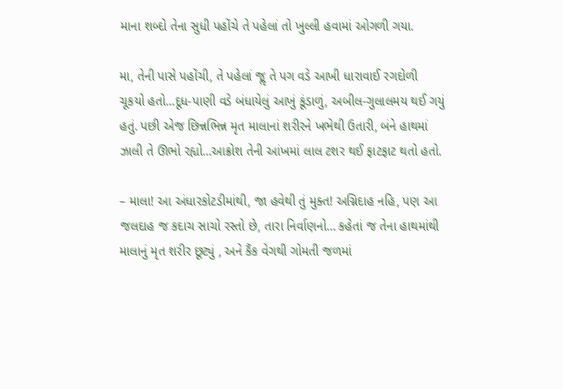માના શબ્દો તેના સુધી પહોંચે તે પહેલાં તો ખુલ્લી હવામાં ઓગળી ગયા.

મા, તેની પાસે પહોંચી, તે પહેલાં જૢ તે પગ વડે આખી ધારાવાઈ રગદોળી ચૂકયો હતો…દૂધ-પાણી વડે બંધાયેલું આખું કૂંડાળું, અબીલ-ગુલાલમય થઈ ગયું હતું. પછી એજ છિન્નભિન્ન મૃત માલાનાં શરીરને ખભેથી ઉતારી, બંને હાથમાં ઝાલી તે ઊભો રહ્યો…આક્રોશ તેની આંખમાં લાલ ટશર થઈ ફાટફાટ થતો હતો.

– માલા! આ અંધારકોટડીમાંથી, જા હવેથી તું મુક્ત! અગ્નિદાહ નહિ, પણ આ જલદાહ જ કદાચ સાચો રસ્તો છે, તારા નિર્વાણનો… કહેતાં જ તેના હાથમાંથી માલાનું મૃત શરીર છૂટ્યું , અને કૈંક વેગથી ગોમતી જળમાં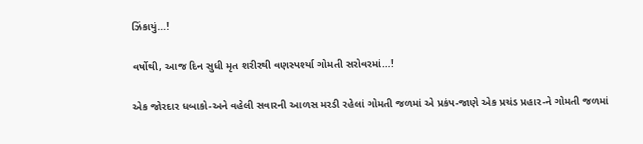ઝિંકાયું…!

વર્ષોથી, આજ દિન સુધી મૃત શરીરથી વણસ્પર્શ્યા ગોમતી સરોવરમાં…!

એક જોરદાર ધબાકો-અને વહેલી સવારની આળસ મરડી રહેલાં ગોમતી જળમાં એ પ્રકંપ-જાણે એક પ્રચંડ પ્રહાર-ને ગોમતી જળમાં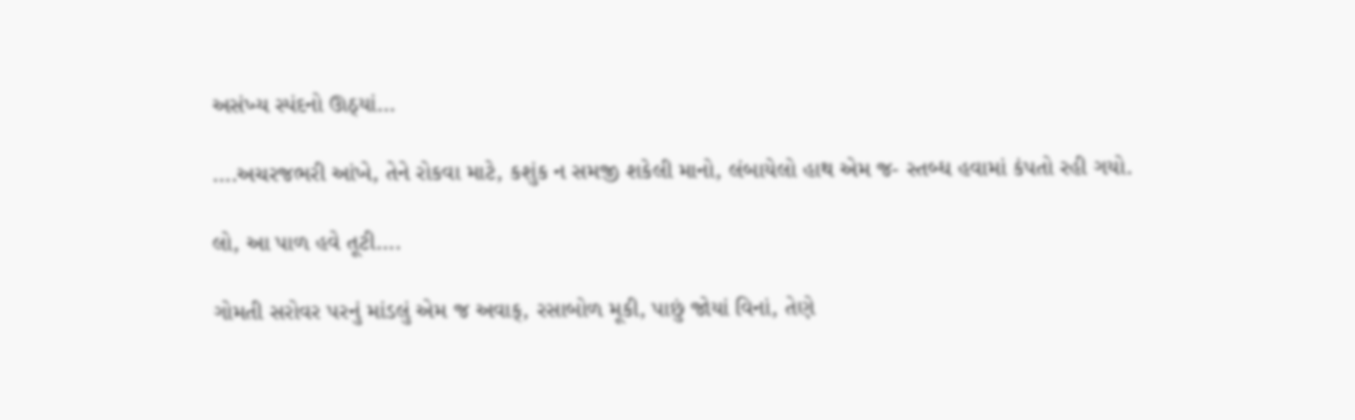અસંખ્ય સ્પંદનો ઊઠ્યાં…

….અચરજભરી આંખે, તેને રોકવા માટે, કશુંક ન સમજી શકેલી માનો, લંબાયેલો હાથ એમ જ- સ્તબ્ધ હવામાં કંપતો રહી ગયો.

લો, આ પાળ હવે તૂટી….

ગોમતી સરોવર પરનું માંડલું એમ જ અવાક્, રસાબોળ મૂકી, પાછું જોયાં વિનાં, તેણે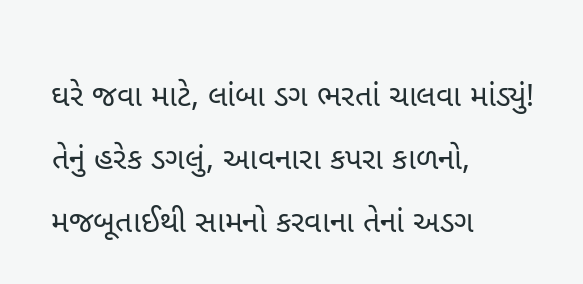ઘરે જવા માટે, લાંબા ડગ ભરતાં ચાલવા માંડ્યું! તેનું હરેક ડગલું, આવનારા કપરા કાળનો, મજબૂતાઈથી સામનો કરવાના તેનાં અડગ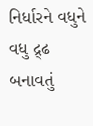નિર્ધારને વધુને વધુ દ્ર્ઢ બનાવતું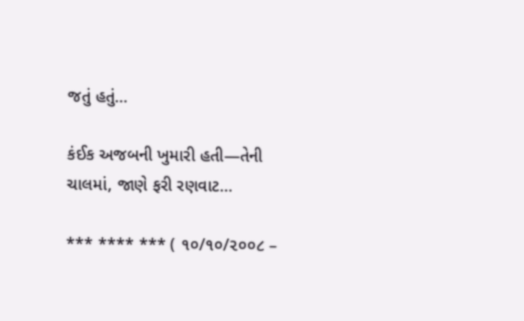જતું હતું…

કંઈક અજબની ખુમારી હતી—તેની ચાલમાં, જાણે ફરી રણવાટ…

*** **** *** ( ૧૦/૧૦/૨૦૦૮ –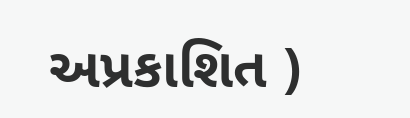અપ્રકાશિત )